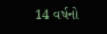14 વર્ષનો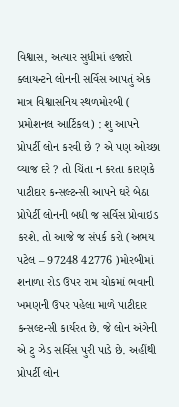વિશ્વાસ, અત્યાર સુધીમાં હજારો ક્લાયન્ટને લોનની સર્વિસ આપતું એક માત્ર વિશ્વાસનિય સ્થળમોરબી ( પ્રમોશનલ આર્ટિકલ) : શુ આપને પ્રોપર્ટી લોન કરવી છે ? એ પણ ઓચ્છા વ્યાજ દરે ? તો ચિંતા ન કરતા કારણકે પાટીદાર કન્સલ્ટન્સી આપને ઘરે બેઠા પ્રોપેર્ટી લોનની બધી જ સર્વિસ પ્રોવાઇડ કરશે. તો આજે જ સંપર્ક કરો (અભય પટેલ – 97248 42776 )મોરબીમાં શનાળા રોડ ઉપર રામ ચોકમાં ભવાની ખમણની ઉપર પહેલા માળે પાટીદાર કન્સલ્ટન્સી કાર્યરત છે. જે લોન અંગેની એ ટુ ઝેડ સર્વિસ પુરી પાડે છે. અહીંથી પ્રોપર્ટી લોન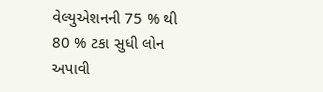વેલ્યુએશનની 75 % થી 80 % ટકા સુધી લોન અપાવી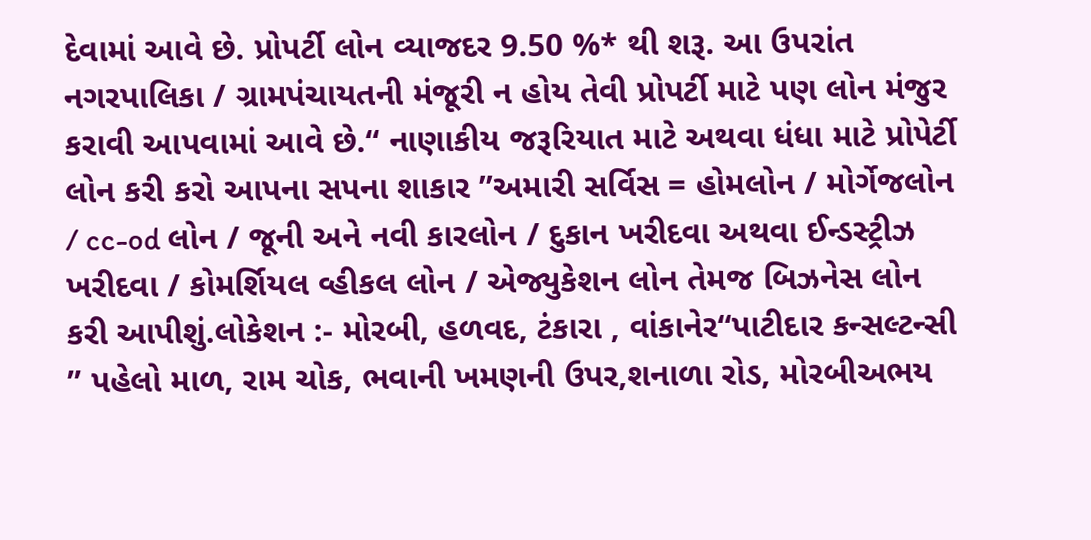દેવામાં આવે છે. પ્રોપર્ટી લોન વ્યાજદર 9.50 %* થી શરૂ. આ ઉપરાંત નગરપાલિકા / ગ્રામપંચાયતની મંજૂરી ન હોય તેવી પ્રોપર્ટી માટે પણ લોન મંજુર કરાવી આપવામાં આવે છે.“ નાણાકીય જરૂરિયાત માટે અથવા ધંધા માટે પ્રોપેર્ટી લોન કરી કરો આપના સપના શાકાર ”અમારી સર્વિસ = હોમલોન / મોર્ગેજલોન / cc-od લોન / જૂની અને નવી કારલોન / દુકાન ખરીદવા અથવા ઈન્ડસ્ટ્રીઝ ખરીદવા / કોમર્શિયલ વ્હીકલ લોન / એજ્યુકેશન લોન તેમજ બિઝનેસ લોન કરી આપીશું.લોકેશન :- મોરબી, હળવદ, ટંકારા , વાંકાનેર“પાટીદાર કન્સલ્ટન્સી ” પહેલો માળ, રામ ચોક, ભવાની ખમણની ઉપર,શનાળા રોડ, મોરબીઅભય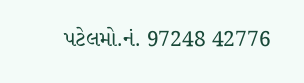પટેલમો.નં. 97248 42776